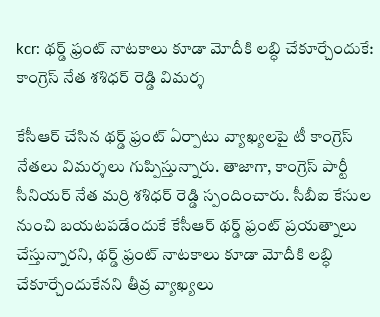kcr: థర్డ్ ఫ్రంట్ నాటకాలు కూడా మోదీకి లబ్ధి చేకూర్చేందుకే: కాంగ్రెస్ నేత శశిధర్ రెడ్డి విమర్శ

కేసీఆర్ చేసిన థర్డ్ ఫ్రంట్ ఏర్పాటు వ్యాఖ్యలపై టీ కాంగ్రెస్ నేతలు విమర్శలు గుప్పిస్తున్నారు. తాజాగా, కాంగ్రెస్ పార్టీ సీనియర్ నేత మర్రి శశిధర్ రెడ్డి స్పందించారు. సీబీఐ కేసుల నుంచి బయటపడేందుకే కేసీఆర్ థర్డ్ ఫ్రంట్ ప్రయత్నాలు చేస్తున్నారని, థర్డ్ ఫ్రంట్ నాటకాలు కూడా మోదీకి లబ్ధి చేకూర్చేందుకేనని తీవ్ర వ్యాఖ్యలు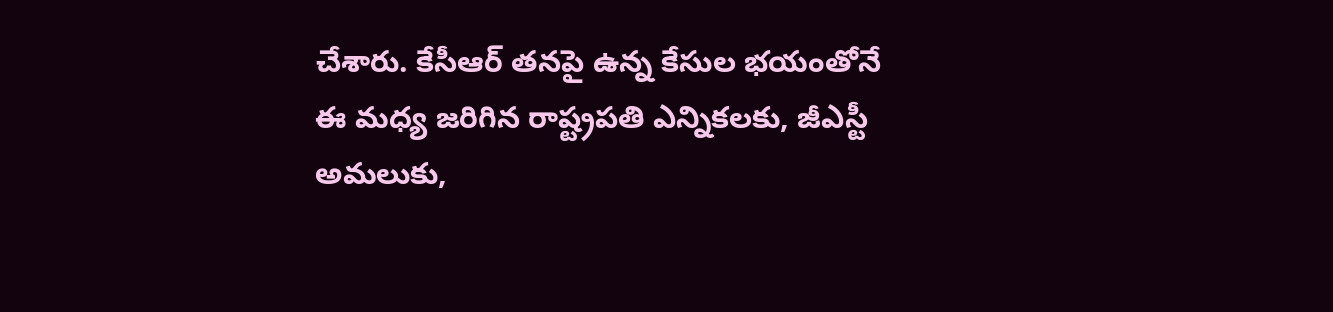చేశారు. కేసీఆర్ తనపై ఉన్న కేసుల భయంతోనే ఈ మధ్య జరిగిన రాష్ట్రపతి ఎన్నికలకు, జీఎస్టీ అమలుకు,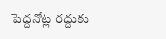పెద్దనోట్ల రద్దుకు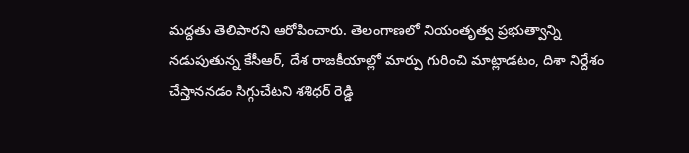మద్దతు తెలిపారని ఆరోపించారు. తెలంగాణలో నియంతృత్వ ప్రభుత్వాన్ని నడుపుతున్న కేసీఆర్, దేశ రాజకీయాల్లో మార్పు గురించి మాట్లాడటం, దిశా నిర్దేశం చేస్తాననడం సిగ్గుచేటని శశిధర్ రెడ్డి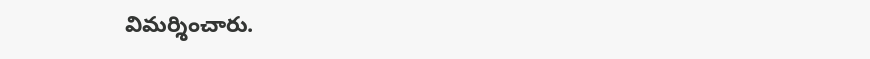విమర్శించారు.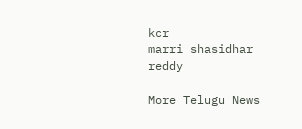kcr
marri shasidhar reddy

More Telugu News